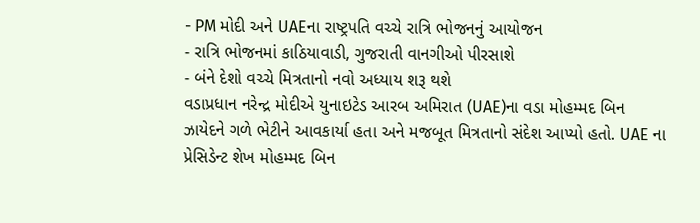- PM મોદી અને UAEના રાષ્ટ્રપતિ વચ્ચે રાત્રિ ભોજનનું આયોજન
- રાત્રિ ભોજનમાં કાઠિયાવાડી, ગુજરાતી વાનગીઓ પીરસાશે
- બંને દેશો વચ્ચે મિત્રતાનો નવો અધ્યાય શરૂ થશે
વડાપ્રધાન નરેન્દ્ર મોદીએ યુનાઇટેડ આરબ અમિરાત (UAE)ના વડા મોહમ્મદ બિન ઝાયેદને ગળે ભેટીને આવકાર્યા હતા અને મજબૂત મિત્રતાનો સંદેશ આપ્યો હતો. UAE ના પ્રેસિડેન્ટ શેખ મોહમ્મદ બિન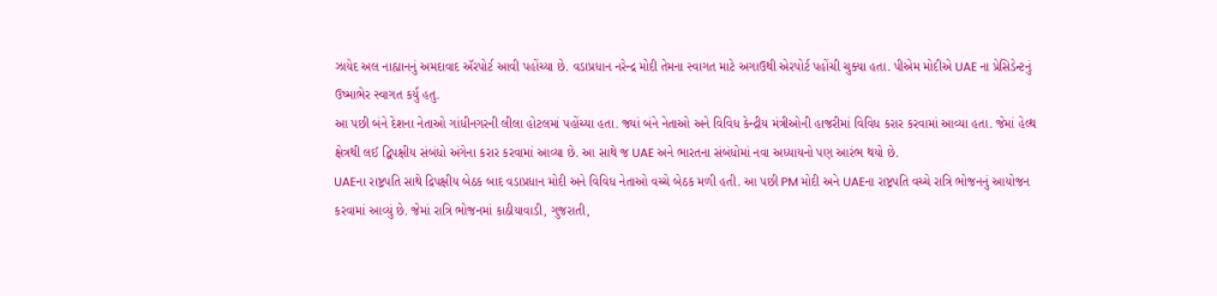ઝાયેદ અલ નાહ્યાનનું અમદાવાદ ઍરપોર્ટ આવી પહોંચ્યા છે. વડાપ્રધાન નરેન્દ્ર મોદી તેમના સ્વાગત માટે અગાઉથી એરપોર્ટ પહોંચી ચુક્યા હતા. પીએમ મોદીએ UAE ના પ્રેસિડેન્ટનું ઉષ્માભેર સ્વાગત કર્યુ હતુ.
આ પછી બંને દેશના નેતાઓ ગાંધીનગરની લીલા હોટલમાં પહોંચ્યા હતા. જ્યાં બંને નેતાઓ અને વિવિધ કેન્દ્રીય મંત્રીઓની હાજરીમાં વિવિધ કરાર કરવામાં આવ્યા હતા. જેમાં હેલ્થ ક્ષેત્રથી લઈ દ્વિપક્ષીય સંબંધો અંગેના કરાર કરવામાં આવ્યા છે. આ સાથે જ UAE અને ભારતના સંબંધોમાં નવા અધ્યાયનો પણ આરંભ થયો છે.
UAEના રાષ્ટ્રપતિ સાથે દ્રિપક્ષીય બેઠક બાદ વડાપ્રધાન મોદી અને વિવિધ નેતાઓ વચ્ચે બેઠક મળી હતી. આ પછી PM મોદી અને UAEના રાષ્ટ્રપતિ વચ્ચે રાત્રિ ભોજનનું આયોજન કરવામાં આવ્યું છે. જેમાં રાત્રિ ભોજનમાં કાઠીયાવાડી, ગુજરાતી,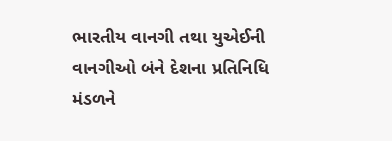ભારતીય વાનગી તથા યુએઈની વાનગીઓ બંને દેશના પ્રતિનિધિ મંડળને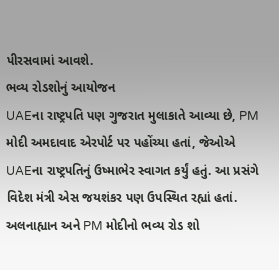પીરસવામાં આવશે.
ભવ્ય રોડશોનું આયોજન
UAEના રાષ્ટ્રપતિ પણ ગુજરાત મુલાકાતે આવ્યા છે, PM મોદી અમદાવાદ એરપોર્ટ પર પહોંચ્યા હતાં, જેઓએ UAEના રાષ્ટ્રપતિનું ઉષ્માભેર સ્વાગત કર્યું હતું. આ પ્રસંગે વિદેશ મંત્રી એસ જયશંકર પણ ઉપસ્થિત રહ્યાં હતાં. અલનાહ્યાન અને PM મોદીનો ભવ્ય રોડ શો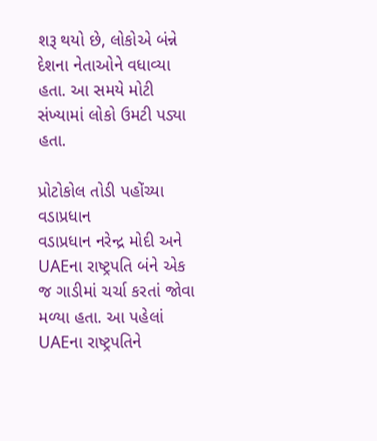શરૂ થયો છે, લોકોએ બંન્ને દેશના નેતાઓને વધાવ્યા હતા. આ સમયે મોટી સંખ્યામાં લોકો ઉમટી પડ્યા હતા.

પ્રોટોકોલ તોડી પહોંચ્યા વડાપ્રધાન
વડાપ્રધાન નરેન્દ્ર મોદી અને UAEના રાષ્ટ્રપતિ બંને એક જ ગાડીમાં ચર્ચા કરતાં જોવા મળ્યા હતા. આ પહેલાં UAEના રાષ્ટ્રપતિને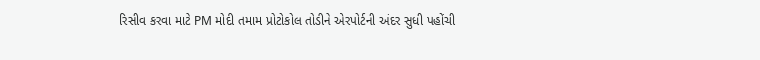રિસીવ કરવા માટે PM મોદી તમામ પ્રોટોકોલ તોડીને એરપોર્ટની અંદર સુધી પહોંચી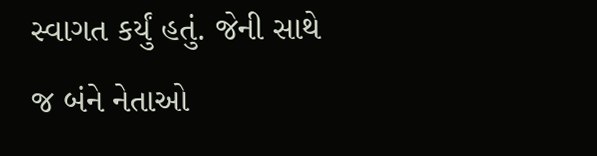સ્વાગત કર્યું હતું. જેની સાથે જ બંને નેતાઓ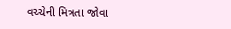વચ્ચેની મિત્રતા જોવા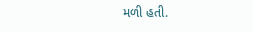મળી હતી.